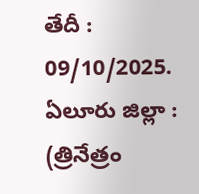తేదీ : 09/10/2025. ఏలూరు జిల్లా : (త్రినేత్రం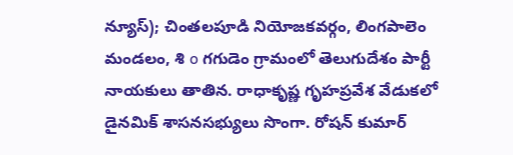న్యూస్); చింతలపూడి నియోజకవర్గం, లింగపాలెం మండలం, శి o గగుడెం గ్రామంలో తెలుగుదేశం పార్టీ నాయకులు తాతిన. రాధాకృష్ణ గృహప్రవేశ వేడుకలో డైనమిక్ శాసనసభ్యులు సొంగా. రోషన్ కుమార్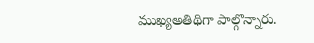ముఖ్యఅతిథిగా పాల్గొన్నారు.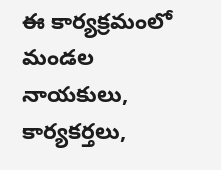ఈ కార్యక్రమంలో మండల నాయకులు, కార్యకర్తలు,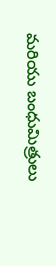మరియు బంధుమిత్రులు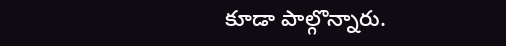కూడా పాల్గొన్నారు.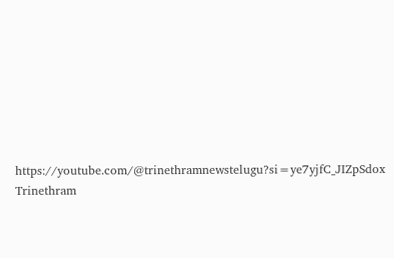https://youtube.com/@trinethramnewstelugu?si=ye7yjfC_JIZpSdox
Trinethram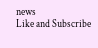news
Like and Subscribe